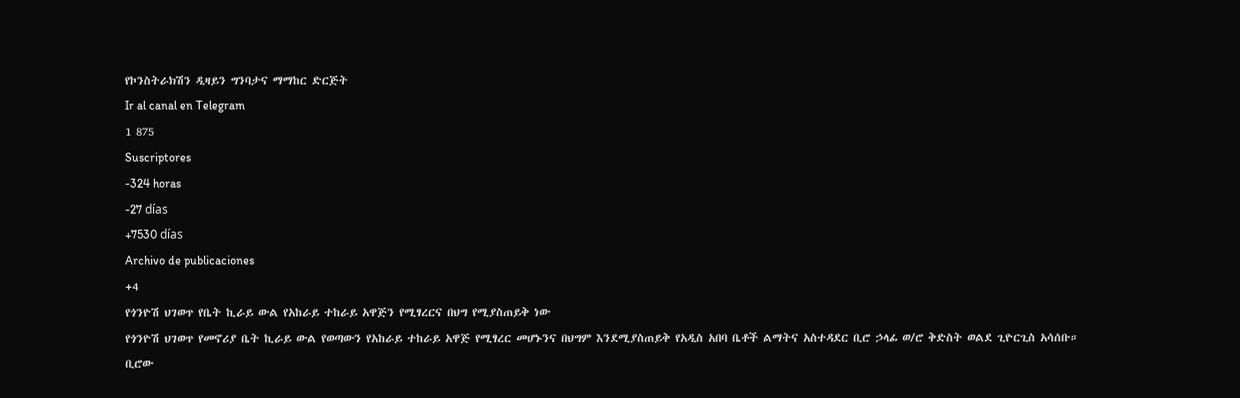የኮንስትራክሽን ዲዛይን ግንባታና ማማከር ድርጅት
Ir al canal en Telegram
1 875
Suscriptores
-324 horas
-27 días
+7530 días
Archivo de publicaciones
+4
የጎንዮሽ ህገወጥ የቤት ኪራይ ውል የአከራይ ተከራይ አዋጅን የሚፃረርና በህግ የሚያስጠይቅ ነው
የጎንዮሽ ህገወጥ የመኖሪያ ቤት ኪራይ ውል የወጣውን የአከራይ ተከራይ አዋጅ የሚፃረር መሆኑንና በህግም እንደሚያስጠይቅ የአዲስ አበባ ቤቶች ልማትና አስተዳደር ቢሮ ኃላፊ ወ/ሮ ቅድስት ወልደ ጊዮርጊስ አሳሰቡ።
ቢሮው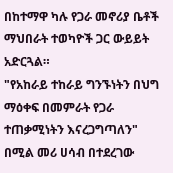በከተማዋ ካሉ የጋራ መኖሪያ ቤቶች ማህበራት ተወካዮች ጋር ውይይት አድርጓል።
"የአከራይ ተከራይ ግንኙነትን በህግ ማዕቀፍ በመምራት የጋራ ተጠቃሚነትን እናረጋግጣለን" በሚል መሪ ሀሳብ በተደረገው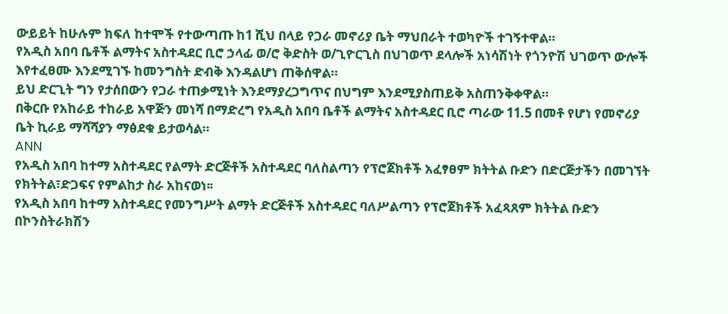ውይይት ከሁሉም ክፍለ ከተሞች የተውጣጡ ከ1 ሺህ በላይ የጋራ መኖሪያ ቤት ማህበራት ተወካዮች ተገኝተዋል።
የአዲስ አበባ ቤቶች ልማትና አስተዳደር ቢሮ ኃላፊ ወ/ሮ ቅድስት ወ/ጊዮርጊስ በህገወጥ ደላሎች አነሳሽነት የጎንዮሽ ህገወጥ ውሎች እየተፈፀሙ እንደሚገኙ ከመንግስት ድብቅ እንዳልሆነ ጠቅሰዋል።
ይህ ድርጊት ግን የታሰበውን የጋራ ተጠቃሚነት እንደማያረጋግጥና በህግም እንደሚያስጠይቅ አስጠንቅቀዋል።
በቅርቡ የአከራይ ተከራይ አዋጅን መነሻ በማድረግ የአዲስ አበባ ቤቶች ልማትና አስተዳደር ቢሮ ጣራው 11.5 በመቶ የሆነ የመኖሪያ ቤት ኪራይ ማሻሻያን ማፅደቁ ይታወሳል።
ANN
የአዲስ አበባ ከተማ አስተዳደር የልማት ድርጅቶች አስተዳደር ባለስልጣን የፕሮጀክቶች አፈፃፀም ክትትል ቡድን በድርጅታችን በመገኘት የክትትል፣ድጋፍና የምልከታ ስራ አከናወነ፡፡
የአዲስ አበባ ከተማ አስተዳደር የመንግሥት ልማት ድርጅቶች አስተዳደር ባለሥልጣን የፕሮጀክቶች አፈጻጸም ክትትል ቡድን በኮንስትራክሽን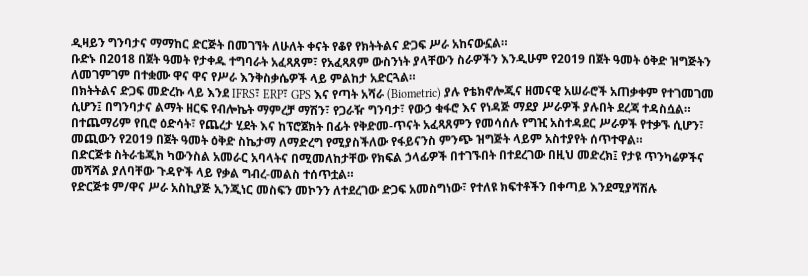ዲዛይን ግንባታና ማማከር ድርጅት በመገኘት ለሁለት ቀናት የቆየ የክትትልና ድጋፍ ሥራ አከናውኗል።
ቡድኑ በ2018 በጀት ዓመት የታቀዱ ተግባራት አፈጻጸም፣ የአፈጻጸም ውስንነት ያላቸውን ስራዎችን እንዲሁም የ2019 በጀት ዓመት ዕቅድ ዝግጅትን ለመገምገም በተቋሙ ዋና ዋና የሥራ እንቅስቃሴዎች ላይ ምልከታ አድርጓል።
በክትትልና ድጋፍ መድረኩ ላይ እንደ IFRS፣ ERP፣ GPS እና የጣት አሻራ (Biometric) ያሉ የቴክኖሎጂና ዘመናዊ አሠራሮች አጠቃቀም የተገመገመ ሲሆን፤ በግንባታና ልማት ዘርፍ የብሎኬት ማምረቻ ማሽን፣ የጋራዥ ግንባታ፣ የውኃ ቁፋሮ እና የነዳጅ ማደያ ሥራዎች ያሉበት ደረጃ ተዳስሷል። በተጨማሪም የቢሮ ዕድሳት፣ የጨረታ ሂደት እና ከፕሮጀክት በፊት የቅድመ-ጥናት አፈጻጸምን የመሳሰሉ የግዢ አስተዳደር ሥራዎች የተቃኙ ሲሆን፣ መጪውን የ2019 በጀት ዓመት ዕቅድ ስኬታማ ለማድረግ የሚያስችለው የፋይናንስ ምንጭ ዝግጅት ላይም አስተያየት ሰጥተዋል።
በድርጅቱ ስትራቴጂክ ካውንስል አመራር አባላትና በሚመለከታቸው የክፍል ኃላፊዎች በተገኙበት በተደረገው በዚህ መድረክ፤ የታዩ ጥንካሬዎችና መሻሻል ያለባቸው ጉዳዮች ላይ የቃል ግብረ-መልስ ተሰጥቷል።
የድርጅቱ ም/ዋና ሥራ አስኪያጅ ኢንጂነር መስፍን መኮንን ለተደረገው ድጋፍ አመስግነው፣ የተለዩ ክፍተቶችን በቀጣይ እንደሚያሻሽሉ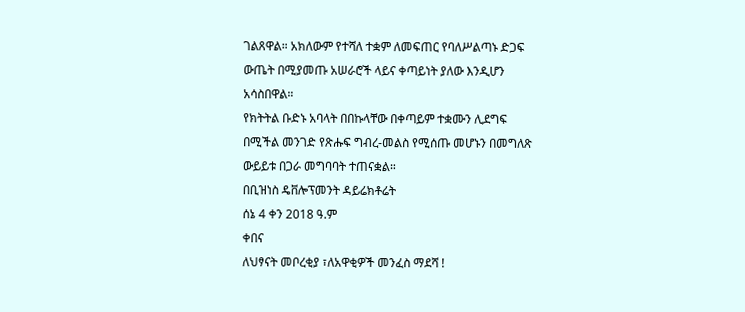ገልጸዋል። አክለውም የተሻለ ተቋም ለመፍጠር የባለሥልጣኑ ድጋፍ ውጤት በሚያመጡ አሠራሮች ላይና ቀጣይነት ያለው እንዲሆን አሳስበዋል።
የክትትል ቡድኑ አባላት በበኩላቸው በቀጣይም ተቋሙን ሊደግፍ በሚችል መንገድ የጽሑፍ ግብረ-መልስ የሚሰጡ መሆኑን በመግለጽ ውይይቱ በጋራ መግባባት ተጠናቋል።
በቢዝነስ ዴቨሎፕመንት ዳይሬክቶሬት
ሰኔ 4 ቀን 2018 ዓ.ም
ቀበና
ለህፃናት መቦረቂያ ፣ለአዋቂዎች መንፈስ ማደሻ !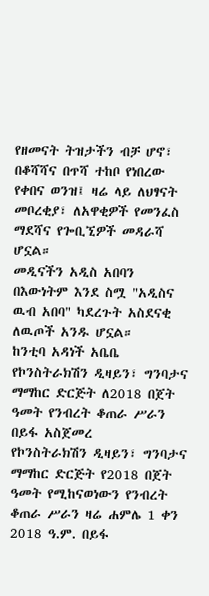የዘመናት ትዝታችን ብቻ ሆኖ፣ በቆሻሻና በጥሻ ተከቦ የነበረው የቀበና ወንዝ፤ ዛሬ ላይ ለህፃናት መቦረቂያ፣ ለአዋቂዎች የመንፈስ ማደሻና የጐቢኚዎች መዳራሻ ሆኗል።
መዲናችን አዲስ አበባን በእውነትም እንደ ስሟ "አዲስና ዉብ አበባ" ካደረጉት አስደናቂ ለዉጦች አንዱ ሆኗል።
ከንቲባ አዳነች አቤቤ
የኮንስትራክሽን ዲዛይን፣ ግንባታና ማማከር ድርጅት ለ2018 በጀት ዓመት የንብረት ቆጠራ ሥራን በይፋ አስጀመረ
የኮንስትራክሽን ዲዛይን፣ ግንባታና ማማከር ድርጅት የ2018 በጀት ዓመት የሚከናወነውን የንብረት ቆጠራ ሥራን ዛሬ ሐምሌ 1 ቀን 2018 ዓ.ም. በይፋ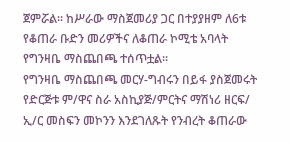ጀምሯል። ከሥራው ማስጀመሪያ ጋር በተያያዘም ለ6ቱ የቆጠራ ቡድን መሪዎችና ለቆጠራ ኮሚቴ አባላት የግንዛቤ ማስጨበጫ ተሰጥቷል፡፡
የግንዛቤ ማስጨበጫ መርሃ-ግብሩን በይፋ ያስጀመሩት የድርጅቱ ም/ዋና ስራ አስኪያጅ/ምርትና ማሽነሪ ዘርፍ/ ኢ/ር መስፍን መኮንን እንደገለጹት የንብረት ቆጠራው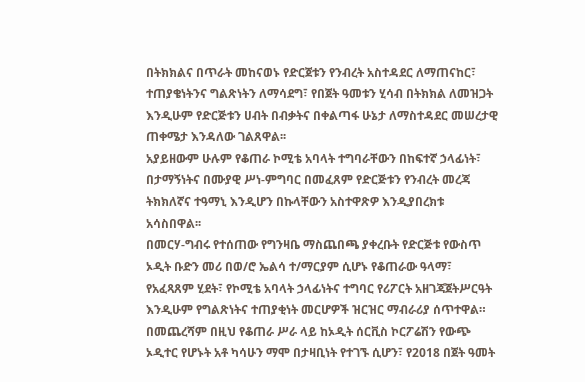በትክክልና በጥራት መከናወኑ የድርጀቱን የንብረት አስተዳደር ለማጠናከር፣ ተጠያቄነትንና ግልጽነትን ለማሳደግ፣ የበጀት ዓመቱን ሂሳብ በትክክል ለመዝጋት እንዲሁም የድርጅቱን ሀብት በብቃትና በቀልጣፋ ሁኔታ ለማስተዳደር መሠረታዊ ጠቀሜታ እንዳለው ገልጸዋል፡፡
አያይዘውም ሁሉም የቆጠራ ኮሚቴ አባላት ተግባራቸውን በከፍተኛ ኃላፊነት፣ በታማኝነትና በሙያዊ ሥነ-ምግባር በመፈጸም የድርጅቱን የንብረት መረጃ ትክክለኛና ተዓማኒ እንዲሆን በኩላቸውን አስተዋጽዎ እንዲያበረክቱ አሳስበዋል፡፡
በመርሃ-ግብሩ የተሰጠው የግንዛቤ ማስጨበጫ ያቀረቡት የድርጅቱ የውስጥ ኦዲት ቡድን መሪ በወ/ሮ ኤልሳ ተ/ማርያም ሲሆኑ የቆጠራው ዓላማ፣ የአፈጻጸም ሂደት፣ የኮሚቴ አባላት ኃላፊነትና ተግባር የሪፖርት አዘገጃጀትሥርዓት እንዲሁም የግልጽነትና ተጠያቂነት መርሆዎች ዝርዝር ማብራሪያ ሰጥተዋል።
በመጨረሻም በዚህ የቆጠራ ሥራ ላይ ከኦዲት ሰርቪስ ኮርፖሬሽን የውጭ ኦዲተር የሆኑት አቶ ካሳሁን ማሞ በታዛቢነት የተገኙ ሲሆን፣ የ2018 በጀት ዓመት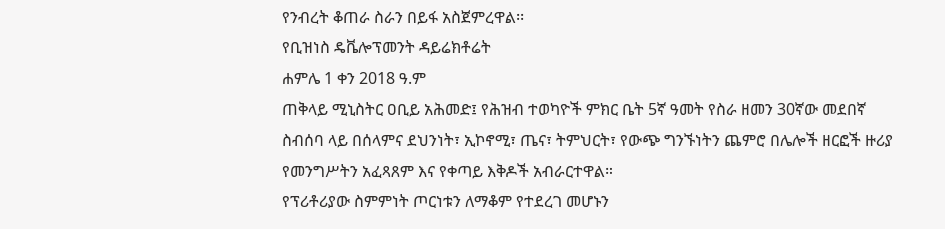የንብረት ቆጠራ ስራን በይፋ አስጀምረዋል፡፡
የቢዝነስ ዴቬሎፕመንት ዳይሬክቶሬት
ሐምሌ 1 ቀን 2018 ዓ.ም
ጠቅላይ ሚኒስትር ዐቢይ አሕመድ፤ የሕዝብ ተወካዮች ምክር ቤት 5ኛ ዓመት የስራ ዘመን 30ኛው መደበኛ ስብሰባ ላይ በሰላምና ደህንነት፣ ኢኮኖሚ፣ ጤና፣ ትምህርት፣ የውጭ ግንኙነትን ጨምሮ በሌሎች ዘርፎች ዙሪያ የመንግሥትን አፈጻጸም እና የቀጣይ እቅዶች አብራርተዋል።
የፕሪቶሪያው ስምምነት ጦርነቱን ለማቆም የተደረገ መሆኑን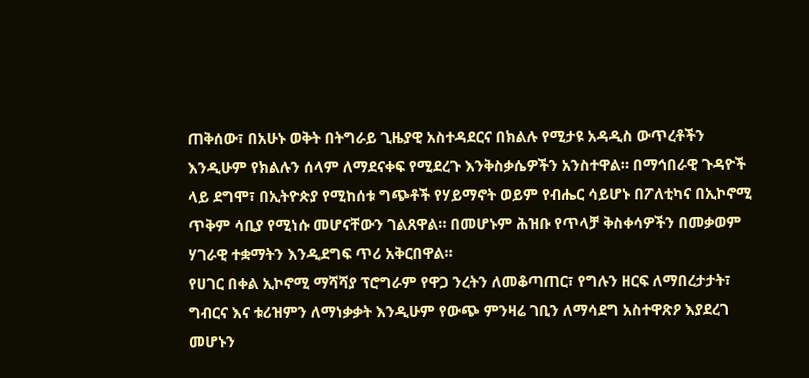ጠቅሰው፣ በአሁኑ ወቅት በትግራይ ጊዜያዊ አስተዳደርና በክልሉ የሚታዩ አዳዲስ ውጥረቶችን እንዲሁም የክልሉን ሰላም ለማደናቀፍ የሚደረጉ እንቅስቃሴዎችን አንስተዋል። በማኅበራዊ ጉዳዮች ላይ ደግሞ፣ በኢትዮጵያ የሚከሰቱ ግጭቶች የሃይማኖት ወይም የብሔር ሳይሆኑ በፖለቲካና በኢኮኖሚ ጥቅም ሳቢያ የሚነሱ መሆናቸውን ገልጸዋል። በመሆኑም ሕዝቡ የጥላቻ ቅስቀሳዎችን በመቃወም ሃገራዊ ተቋማትን እንዲደግፍ ጥሪ አቅርበዋል።
የሀገር በቀል ኢኮኖሚ ማሻሻያ ፕሮግራም የዋጋ ንረትን ለመቆጣጠር፣ የግሉን ዘርፍ ለማበረታታት፣ ግብርና እና ቱሪዝምን ለማነቃቃት እንዲሁም የውጭ ምንዛሬ ገቢን ለማሳደግ አስተዋጽዖ እያደረገ መሆኑን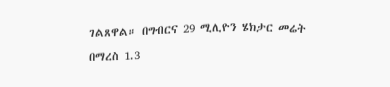ገልጸዋል። በግብርና 29 ሚሊዮን ሄክታር መሬት በማረስ 1.3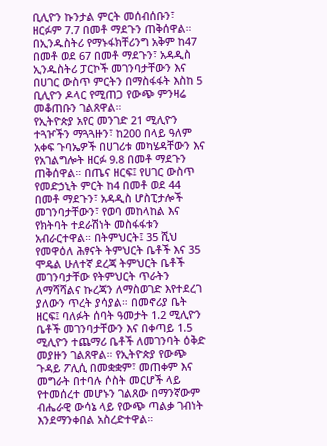ቢሊዮን ኩንታል ምርት መሰብሰቡን፣ ዘርፉም 7.7 በመቶ ማደጉን ጠቅሰዋል። በኢንዱስትሪ የማኑፋክቸሪንግ አቅም ከ47 በመቶ ወደ 67 በመቶ ማደጉን፣ አዳዲስ ኢንዱስትሪ ፓርኮች መገንባታቸውን እና በሀገር ውስጥ ምርትን በማስፋፋት እስከ 5 ቢሊዮን ዶላር የሚጠጋ የውጭ ምንዛሬ መቆጠቡን ገልጸዋል።
የኢትዮጵያ አየር መንገድ 21 ሚሊዮን ተጓዦችን ማጓጓዙን፣ ከ200 በላይ ዓለም አቀፍ ጉባኤዎች በሀገሪቱ መካሄዳቸውን እና የአገልግሎት ዘርፉ 9.8 በመቶ ማደጉን ጠቅሰዋል። በጤና ዘርፍ፤ የሀገር ውስጥ የመድኃኒት ምርት ከ4 በመቶ ወደ 44 በመቶ ማደጉን፣ አዳዲስ ሆስፒታሎች መገንባታቸውን፣ የወባ መከላከል እና የክትባት ተደራሽነት መስፋፋቱን አብራርተዋል። በትምህርት፤ 35 ሺህ የመዋዕለ ሕፃናት ትምህርት ቤቶች እና 35 ሞዴል ሁለተኛ ደረጃ ትምህርት ቤቶች መገንባታቸው የትምህርት ጥራትን ለማሻሻልና ኩረጃን ለማስወገድ እየተደረገ ያለውን ጥረት ያሳያል። በመኖሪያ ቤት ዘርፍ፤ ባለፉት ሰባት ዓመታት 1.2 ሚሊዮን ቤቶች መገንባታቸውን እና በቀጣይ 1.5 ሚሊዮን ተጨማሪ ቤቶች ለመገንባት ዕቅድ መያዙን ገልጸዋል። የኢትዮጵያ የውጭ ጉዳይ ፖሊሲ በመቋቋም፣ መጠቀም እና መግራት በተባሉ ሶስት መርሆች ላይ የተመሰረተ መሆኑን ገልጸው በማንኛውም ብሔራዊ ውሳኔ ላይ የውጭ ጣልቃ ገብነት እንደማንቀበል አስረድተዋል።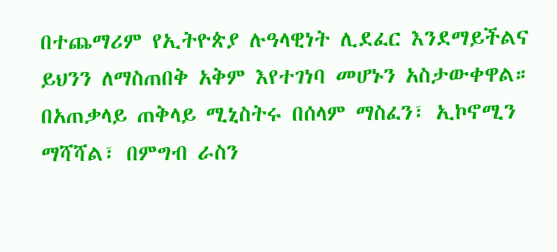በተጨማሪም የኢትዮጵያ ሉዓላዊነት ሊደፈር እንደማይችልና ይህንን ለማስጠበቅ አቅም እየተገነባ መሆኑን አስታውቀዋል።
በአጠቃላይ ጠቅላይ ሚኒስትሩ በሰላም ማስፈን፣ ኢኮኖሚን ማሻሻል፣ በምግብ ራስን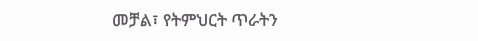መቻል፣ የትምህርት ጥራትን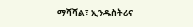ማሻሻል፣ ኢንዱስትሪና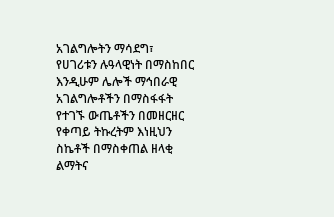አገልግሎትን ማሳደግ፣ የሀገሪቱን ሉዓላዊነት በማስከበር እንዲሁም ሌሎች ማኅበራዊ አገልግሎቶችን በማስፋፋት የተገኙ ውጤቶችን በመዘርዘር የቀጣይ ትኩረትም እነዚህን ስኬቶች በማስቀጠል ዘላቂ ልማትና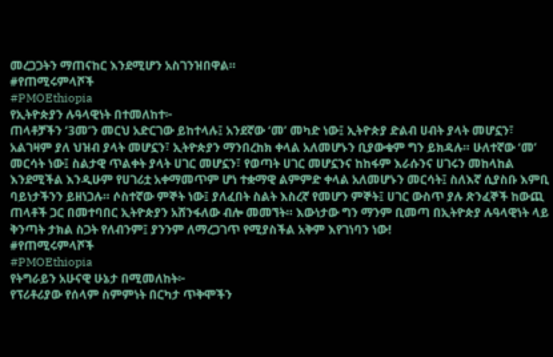መረጋጋትን ማጠናከር እንደሚሆን አስገንዝበዋል።
#የጠሚሩምላሾች
#PMOEthiopia
የኢትዮጵያን ሉዓላዊነት በተመለከተ፦
ጠላቶቻችን ‘3መ’ን መርህ አድርገው ይከተላሉ፤ አንደኛው ‘መ’ መካድ ነው፤ ኢትዮጵያ ድልብ ሀብት ያላት መሆኗን፣ አልገዛም ያለ ህዝብ ያላት መሆኗን፣ ኢትዮጵያን ማንበረከክ ቀላል አለመሆኑን ቢያውቁም ግን ይክዳሉ። ሁለተኛው ‘መ’ መርሳት ነው፤ ስልታዊ ጥልቀት ያላት ሀገር መሆኗን፣ የወጣት ሀገር መሆኗንና ከከፋም እራሱንና ሀገሩን መከላከል እንደሚችል እንዲሁም የሀገሪቷ አቀማመጥም ሆነ ተቋማዊ ልምምድ ቀላል አለመሆኑን መርሳት፤ ስለእኛ ሲያስቡ እምቢ ባይነታችንን ይዘነጋሉ። ሶስተኛው ምኞት ነው፤ ያለፈበት ስልት እስረኛ የመሆን ምኞት፤ ሀገር ውስጥ ያሉ ጽንፈኞች ከውጪ ጠላቶች ጋር በመተባበር ኢትዮጵያን አሸንፋለው ብሎ መመኘት። እውነታው ግን ማንም ቢመጣ በኢትዮጵያ ሉዓላዊነት ላይ ቅንጣት ታክል ስጋት የለብንም፤ ያንንም ለማረጋገጥ የሚያስችል አቅም እየገነባን ነው!
#የጠሚሩምላሾች
#PMOEthiopia
የትግራይን አሁናዊ ሁኔታ በሚመለከት፦
የፕሪቶሪያው የሰላም ስምምነት በርካታ ጥቅሞችን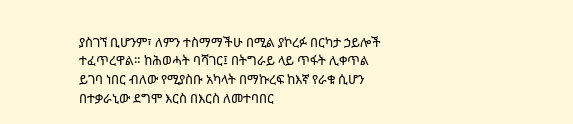ያስገኘ ቢሆንም፣ ለምን ተስማማችሁ በሚል ያኮረፉ በርካታ ኃይሎች ተፈጥረዋል። ከሕወሓት ባሻገር፤ በትግራይ ላይ ጥፋት ሊቀጥል ይገባ ነበር ብለው የሚያስቡ አካላት በማኩረፍ ከእኛ የራቁ ሲሆን በተቃራኒው ደግሞ እርስ በእርስ ለመተባበር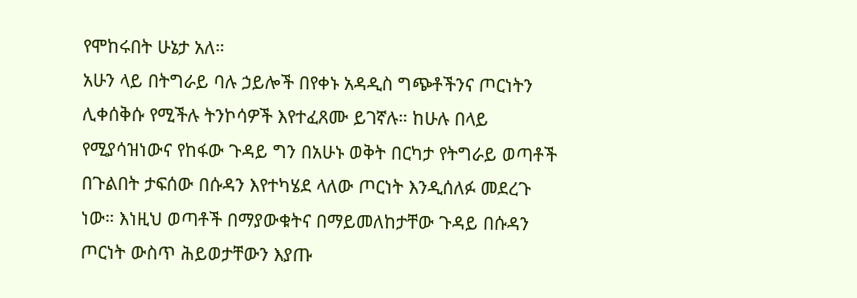የሞከሩበት ሁኔታ አለ።
አሁን ላይ በትግራይ ባሉ ኃይሎች በየቀኑ አዳዲስ ግጭቶችንና ጦርነትን ሊቀሰቅሱ የሚችሉ ትንኮሳዎች እየተፈጸሙ ይገኛሉ። ከሁሉ በላይ የሚያሳዝነውና የከፋው ጉዳይ ግን በአሁኑ ወቅት በርካታ የትግራይ ወጣቶች በጉልበት ታፍሰው በሱዳን እየተካሄደ ላለው ጦርነት እንዲሰለፉ መደረጉ ነው። እነዚህ ወጣቶች በማያውቁትና በማይመለከታቸው ጉዳይ በሱዳን ጦርነት ውስጥ ሕይወታቸውን እያጡ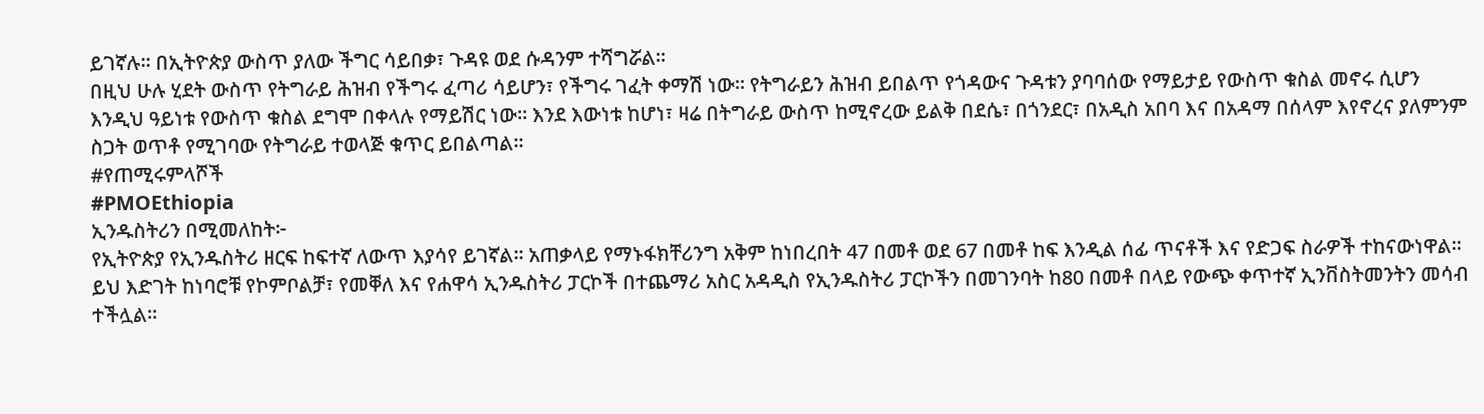ይገኛሉ። በኢትዮጵያ ውስጥ ያለው ችግር ሳይበቃ፣ ጉዳዩ ወደ ሱዳንም ተሻግሯል።
በዚህ ሁሉ ሂደት ውስጥ የትግራይ ሕዝብ የችግሩ ፈጣሪ ሳይሆን፣ የችግሩ ገፈት ቀማሽ ነው። የትግራይን ሕዝብ ይበልጥ የጎዳውና ጉዳቱን ያባባሰው የማይታይ የውስጥ ቁስል መኖሩ ሲሆን እንዲህ ዓይነቱ የውስጥ ቁስል ደግሞ በቀላሉ የማይሽር ነው። እንደ እውነቱ ከሆነ፣ ዛሬ በትግራይ ውስጥ ከሚኖረው ይልቅ በደሴ፣ በጎንደር፣ በአዲስ አበባ እና በአዳማ በሰላም እየኖረና ያለምንም ስጋት ወጥቶ የሚገባው የትግራይ ተወላጅ ቁጥር ይበልጣል።
#የጠሚሩምላሾች
#PMOEthiopia
ኢንዱስትሪን በሚመለከት፦
የኢትዮጵያ የኢንዱስትሪ ዘርፍ ከፍተኛ ለውጥ እያሳየ ይገኛል። አጠቃላይ የማኑፋክቸሪንግ አቅም ከነበረበት 47 በመቶ ወደ 67 በመቶ ከፍ እንዲል ሰፊ ጥናቶች እና የድጋፍ ስራዎች ተከናውነዋል። ይህ እድገት ከነባሮቹ የኮምቦልቻ፣ የመቐለ እና የሐዋሳ ኢንዱስትሪ ፓርኮች በተጨማሪ አስር አዳዲስ የኢንዱስትሪ ፓርኮችን በመገንባት ከ80 በመቶ በላይ የውጭ ቀጥተኛ ኢንቨስትመንትን መሳብ ተችሏል።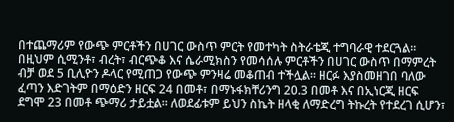በተጨማሪም የውጭ ምርቶችን በሀገር ውስጥ ምርት የመተካት ስትራቴጂ ተግባራዊ ተደርጓል። በዚህም ሲሚንቶ፣ ብረት፣ ብርጭቆ እና ሴራሚክስን የመሳሰሉ ምርቶችን በሀገር ውስጥ በማምረት ብቻ ወደ 5 ቢሊዮን ዶላር የሚጠጋ የውጭ ምንዛሬ መቆጠብ ተችሏል። ዘርፉ እያስመዘገበ ባለው ፈጣን እድገትም በማዕድን ዘርፍ 24 በመቶ፣ በማኑፋክቸሪንግ 20.3 በመቶ እና በኢነርጂ ዘርፍ ደግሞ 23 በመቶ ጭማሪ ታይቷል። ለወደፊቱም ይህን ስኬት ዘላቂ ለማድረግ ትኩረት የተደረገ ሲሆን፣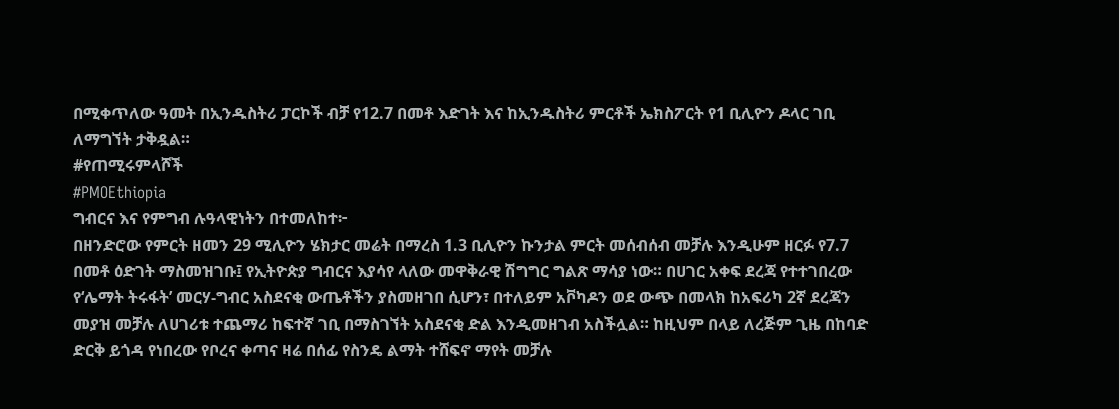በሚቀጥለው ዓመት በኢንዱስትሪ ፓርኮች ብቻ የ12.7 በመቶ እድገት እና ከኢንዱስትሪ ምርቶች ኤክስፖርት የ1 ቢሊዮን ዶላር ገቢ ለማግኘት ታቅዷል።
#የጠሚሩምላሾች
#PMOEthiopia
ግብርና እና የምግብ ሉዓላዊነትን በተመለከተ፦
በዘንድሮው የምርት ዘመን 29 ሚሊዮን ሄክታር መሬት በማረስ 1.3 ቢሊዮን ኩንታል ምርት መሰብሰብ መቻሉ እንዲሁም ዘርፉ የ7.7 በመቶ ዕድገት ማስመዝገቡ፤ የኢትዮጵያ ግብርና እያሳየ ላለው መዋቅራዊ ሽግግር ግልጽ ማሳያ ነው። በሀገር አቀፍ ደረጃ የተተገበረው የ‘ሌማት ትሩፋት’ መርሃ-ግብር አስደናቂ ውጤቶችን ያስመዘገበ ሲሆን፣ በተለይም አቮካዶን ወደ ውጭ በመላክ ከአፍሪካ 2ኛ ደረጃን መያዝ መቻሉ ለሀገሪቱ ተጨማሪ ከፍተኛ ገቢ በማስገኘት አስደናቂ ድል እንዲመዘገብ አስችሏል። ከዚህም በላይ ለረጅም ጊዜ በከባድ ድርቅ ይጎዳ የነበረው የቦረና ቀጣና ዛሬ በሰፊ የስንዴ ልማት ተሸፍኖ ማየት መቻሉ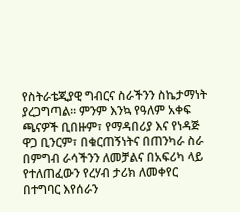የስትራቴጂያዊ ግብርና ስራችንን ስኬታማነት ያረጋግጣል። ምንም እንኳ የዓለም አቀፍ ጫናዎች ቢበዙም፣ የማዳበሪያ እና የነዳጅ ዋጋ ቢንርም፣ በቁርጠኝነትና በጠንካራ ስራ በምግብ ራሳችንን ለመቻልና በአፍሪካ ላይ የተለጠፈውን የረሃብ ታሪክ ለመቀየር በተግባር እየሰራን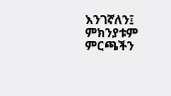እንገኛለን፤ ምክንያቱም ምርጫችን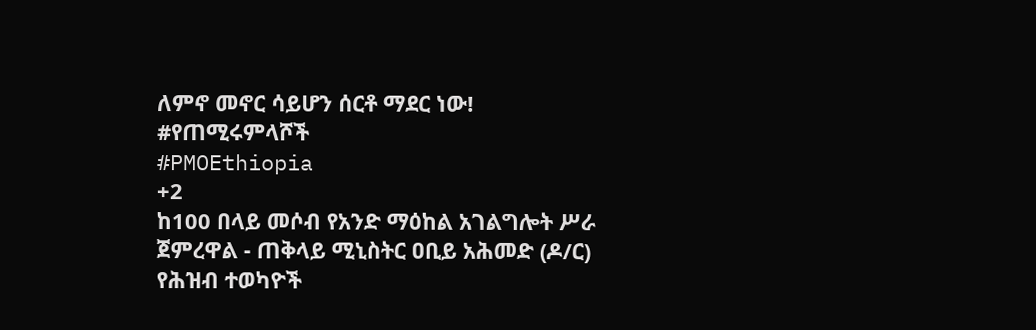ለምኖ መኖር ሳይሆን ሰርቶ ማደር ነው!
#የጠሚሩምላሾች
#PMOEthiopia
+2
ከ100 በላይ መሶብ የአንድ ማዕከል አገልግሎት ሥራ ጀምረዋል - ጠቅላይ ሚኒስትር ዐቢይ አሕመድ (ዶ/ር)
የሕዝብ ተወካዮች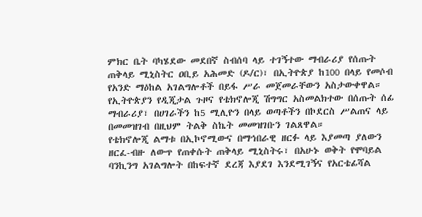ምክር ቤት ባካሄደው መደበኛ ስብሰባ ላይ ተገኝተው ማብራሪያ የሰጡት ጠቅላይ ሚኒስትር ዐቢይ አሕመድ (ዶ/ር)፣ በኢትዮጵያ ከ100 በላይ የመሶብ የአንድ ማዕከል አገልግሎቶች በይፋ ሥራ መጀመራቸውን አስታውቀዋል።
የኢትዮጵያን የዲጂታል ጉዞና የቴክኖሎጂ ሽግግር አስመልክተው በሰጡት ሰፊ ማብራሪያ፣ በሀገራችን ከ5 ሚሊዮን በላይ ወጣቶችን በኮደርስ ሥልጠና ላይ በመመዝገብ በዚህም ትልቅ ስኬት መመዝገቡን ገልጸዋል።
የቴክኖሎጂ ልማቱ በኢኮኖሚውና በማኅበራዊ ዘርፉ ላይ እያመጣ ያለውን ዘርፈ-ብዙ ለውጥ የጠቀሱት ጠቅላይ ሚኒስትሩ፣ በአሁኑ ወቅት የሞባይል ባንኪንግ አገልግሎት በከፍተኛ ደረጃ እያደገ እንደሚገኝና የአርቴፊሻል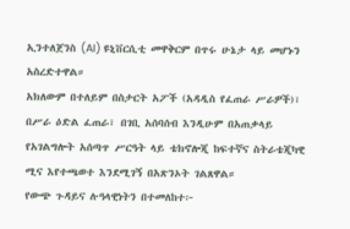ኢንተለጀንስ (AI) ዩኒቨርሲቲ መዋቅርም በጥሩ ሁኔታ ላይ መሆኑን አስረድተዋል።
አክለውም በተለይም በስታርት አፖች (አዳዲስ የፈጠራ ሥራዎች)፣ በሥራ ዕድል ፈጠራ፣ በገቢ አሰባሰብ እንዲሁም በአጠቃላይ የአገልግሎት አሰጣጥ ሥርዓት ላይ ቴክኖሎጂ ከፍተኛና ስትራቴጂካዊ ሚና እየተጫወተ እንደሚገኝ በአጽንኦት ገልጸዋል።
የውጭ ጉዳይና ሉዓላዊነትን በተመለከተ፦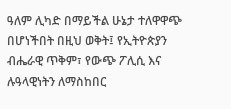ዓለም ሊካድ በማይችል ሁኔታ ተለዋዋጭ በሆነችበት በዚህ ወቅት፤ የኢትዮጵያን ብሔራዊ ጥቅም፣ የውጭ ፖሊሲ እና ሉዓላዊነትን ለማስከበር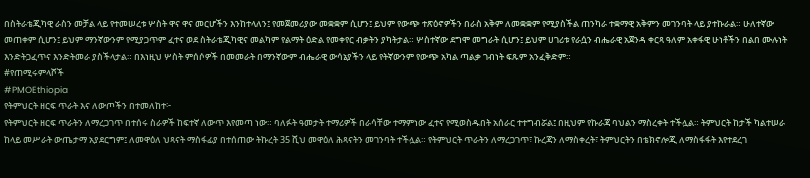በስትራቴጂካዊ ራስን መቻል ላይ የተመሠረቱ ሦስት ዋና ዋና መርሆችን እንከተላለን፤ የመጀመሪያው መቋቋም ሲሆን፤ ይህም የውጭ ተጽዕኖዎችን በራስ አቅም ለመቋቋም የሚያስችል ጠንካራ ተቋማዊ አቅምን መገንባት ላይ ያተኩራል። ሁለተኛው መጠቀም ሲሆን፤ ይህም ማንኛውንም የሚያጋጥም ፈተና ወደ ስትራቴጂካዊና መልካም የልማት ዕድል የመቀየር ብቃትን ያካትታል። ሦስተኛው ደግሞ መግራት ሲሆን፤ ይህም ሀገሪቱ የራሷን ብሔራዊ አጀንዳ ቀርጻ ዓለም አቀፋዊ ሁነቶችን በልበ ሙሉነት እንድትጋፈጥና እንድትመራ ያስችላታል። በእነዚህ ሦስት ምሰሶዎች በመመራት በማንኛውም ብሔራዊ ውሳኔያችን ላይ የትኛውንም የውጭ አካል ጣልቃ ገብነት ፍጹም አንፈቅድም።
#የጠሚሩምላሾች
#PMOEthiopia
የትምህርት ዘርፍ ጥራት እና ለውጦችን በተመለከተ፦
የትምህርት ዘርፍ ጥራትን ለማረጋገጥ በተሰሩ ስራዎች ከፍተኛ ለውጥ እየመጣ ነው። ባለፉት ዓመታት ተማሪዎች በራሳቸው ተማምነው ፈተና የሚወስዱበት አሰራር ተተግብሯል፤ በዚህም የኩራጃ ባህልን ማስረቀት ተችሏል። ትምህርት ከታች ካልተሠራ ከላይ መሥራት ውጤታማ አያደርግም፤ ለመዋዕለ ህጻናት ማስፋፊያ በተሰጠው ትኩረት 35 ሺህ መዋዕለ ሕጻናትን መገንባት ተችሏል። የትምህርት ጥራትን ለማረጋገጥ፣ ኩረጃን ለማስቀረት፣ ትምህርትን በቴክኖሎጂ ለማስፋፋት እየተደረገ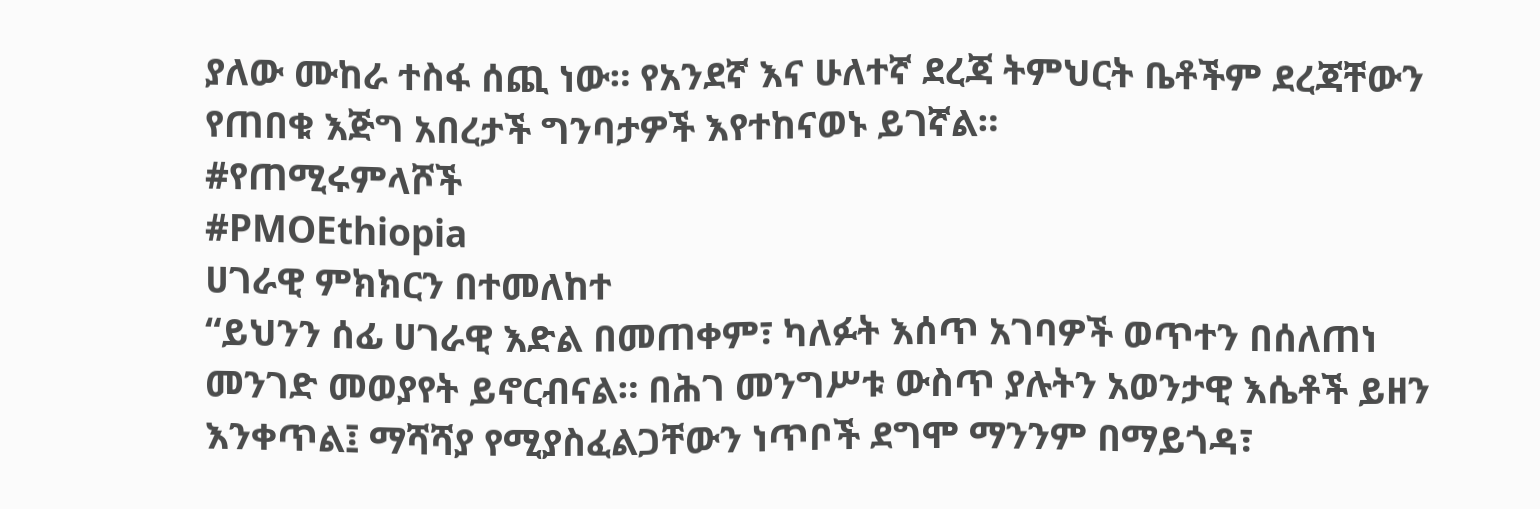ያለው ሙከራ ተስፋ ሰጪ ነው። የአንደኛ እና ሁለተኛ ደረጃ ትምህርት ቤቶችም ደረጃቸውን የጠበቁ እጅግ አበረታች ግንባታዎች እየተከናወኑ ይገኛል።
#የጠሚሩምላሾች
#PMOEthiopia
ሀገራዊ ምክክርን በተመለከተ
“ይህንን ሰፊ ሀገራዊ እድል በመጠቀም፣ ካለፉት እሰጥ አገባዎች ወጥተን በሰለጠነ መንገድ መወያየት ይኖርብናል። በሕገ መንግሥቱ ውስጥ ያሉትን አወንታዊ እሴቶች ይዘን እንቀጥል፤ ማሻሻያ የሚያስፈልጋቸውን ነጥቦች ደግሞ ማንንም በማይጎዳ፣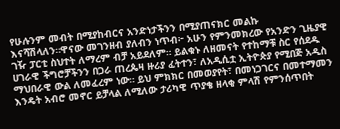የሁሉንም መብት በሚያከብርና አንድነታችንን በሚያጠናክር መልኩ እናሻሽላለን።ዋናው መገንዘብ ያለብን ነጥብ፦ አሁን የምንመክረው የአንድን ጊዜያዊ ገዥ ፓርቲ ስህተት ለማረም ብቻ አይደለም። ይልቁኑ ለዘመናት የተከማቹ ስር የሰደዱ ሀገራዊ ችግሮቻችንን በጋራ ጠረጴዛ ዙሪያ ፈትተን፣ ለአዲሲቷ ኢትዮጵያ የሚበጅ አዲስ ማህበራዊ ውል ለመፈረም ነው። ይህ ምክክር በመወያየት፣ በመነጋገርና በመተማመን እንዴት አብሮ መኖር ይቻላል ለሚለው ታሪካዊ ጥያቄ ዘላቂ ምላሽ የምንሰጥበት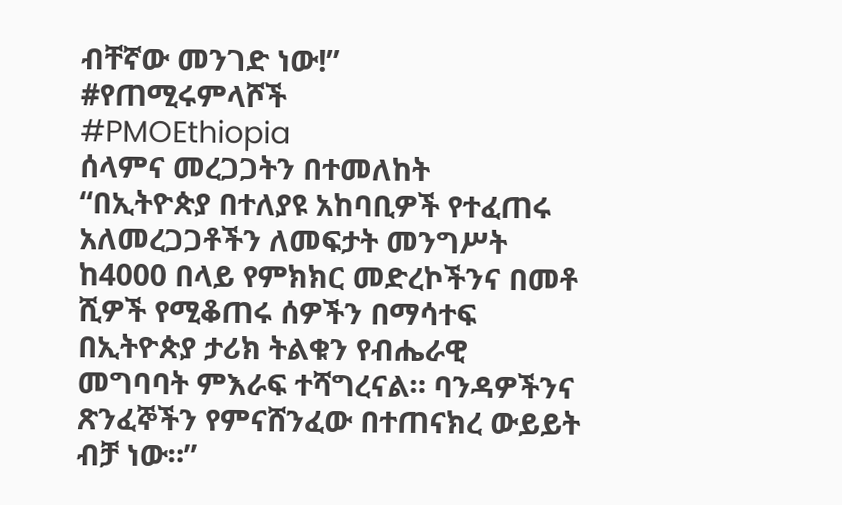ብቸኛው መንገድ ነው!”
#የጠሚሩምላሾች
#PMOEthiopia
ሰላምና መረጋጋትን በተመለከት
“በኢትዮጵያ በተለያዩ አከባቢዎች የተፈጠሩ አለመረጋጋቶችን ለመፍታት መንግሥት ከ4000 በላይ የምክክር መድረኮችንና በመቶ ሺዎች የሚቆጠሩ ሰዎችን በማሳተፍ በኢትዮጵያ ታሪክ ትልቁን የብሔራዊ መግባባት ምእራፍ ተሻግረናል። ባንዳዎችንና ጽንፈኞችን የምናሸንፈው በተጠናክረ ውይይት ብቻ ነው።”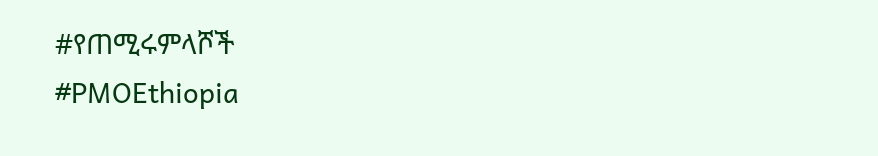#የጠሚሩምላሾች
#PMOEthiopia